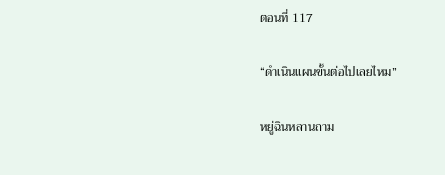ตอนที่ 117

“ดำเนินแผนขั้นต่อไปเลยไหม”

หยู่ฉินหลานถาม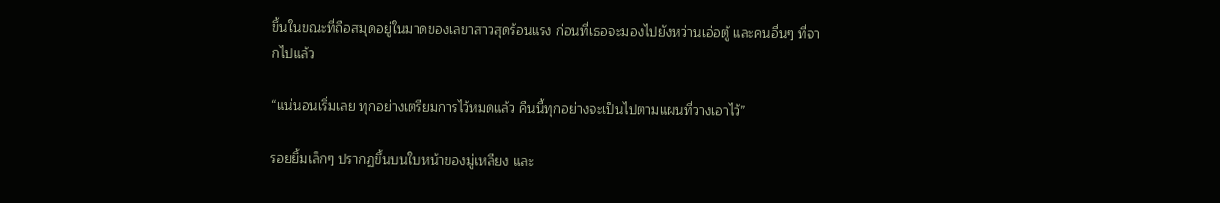ขึ้นในขณะที่ถือสมุดอยู่ในมาดของเลขาสาวสุดร้อนแรง ก่อนที่เธอจะมองไปยังหว่านเอ่อตู้ และคนอื่นๆ ที่จากไปแล้ว

“แน่นอนเริ่มเลย ทุกอย่างเตรียมการไว้หมดแล้ว คืนนี้ทุกอย่างจะเป็นไปตามแผนที่วางเอาไว้”

รอยยิ้มเล็กๆ ปรากฏขึ้นบนใบหน้าของมู่เหลียง และ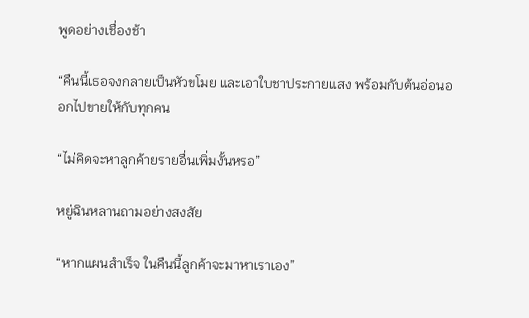พูดอย่างเชื่องช้า

“คืนนี้เธอจงกลายเป็นหัวขโมย และเอาใบชาประกายแสง พร้อมกับต้นอ่อนออกไปขายให้กับทุกคน

“ไม่คิดจะหาลูกค้ายรายอื่นเพิ่มงั้นหรอ”

หยู่ฉินหลานถามอย่างสงสัย

“หากแผนสำเร็จ ในคืนนี้ลูกค้าจะมาหาเราเอง”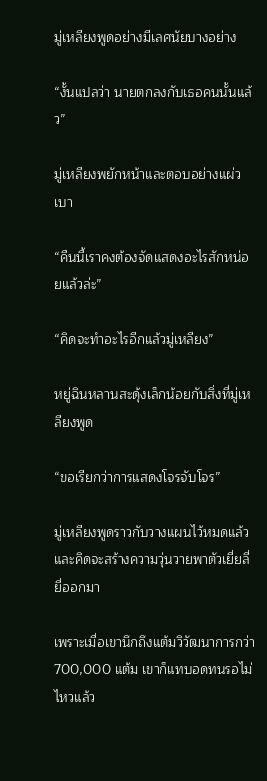มู่เหลียงพูดอย่างมีเลศนัยบางอย่าง

“งั้นแปลว่า นายตกลงกับเธอคนนั้นแล้ว”

มู่เหลียงพยักหน้าและตอบอย่างแผ่วเบา

“คืนนี้เราคงต้องจัดแสดงอะไรสักหน่อยแล้วล่ะ”

“คิดจะทำอะไรอีกแล้วมู่เหลียง”

หยู่ฉินหลานสะดุ้งเล็กน้อยกับสิ่งที่มู่เหลียงพูด

“ขอเรียกว่าการแสดงโจรจับโจร”

มู่เหลียงพูดราวกับวางแผนไว้หมดแล้ว และคิดจะสร้างความวุ่นวายพาตัวเยี่ยลี่ยี่ออกมา

เพราะเมื่อเขานึกถึงแต้มวิวัฒนาการกว่า 700,000 แต้ม เขาก็แทบอดทนรอไม่ไหวแล้ว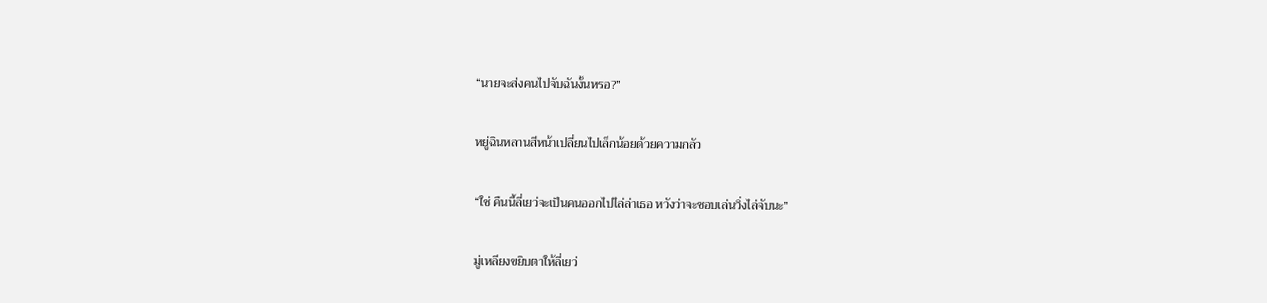“นายจะส่งคนไปจับฉันงั้นหรอ?”

หยู่ฉินหลานสีหน้าเปลี่ยนไปเล็กน้อยด้วยความกลัว

“ใช่ คืนนี้ลี่เยว่จะเป็นคนออกไปไล่ล่าเธอ หวังว่าจะชอบเล่นวิ่งไล่จับนะ”

มู่เหลียงขยิบตาให้ลี่เยว่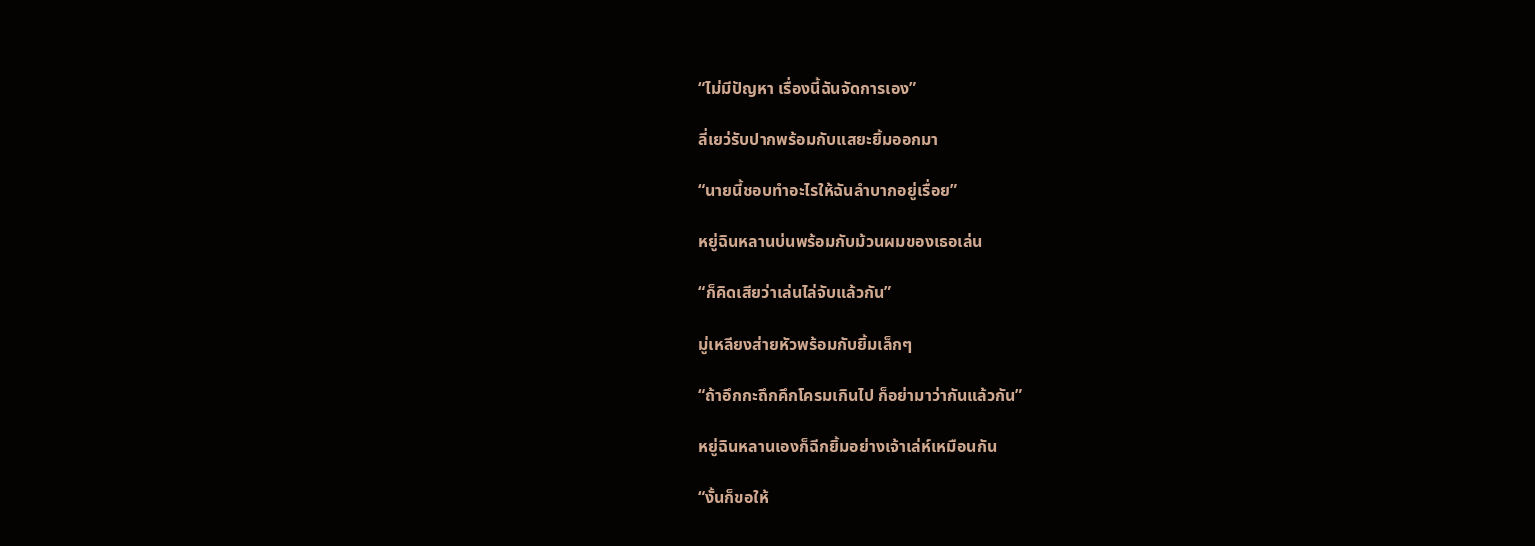“ไม่มีปัญหา เรื่องนี้ฉันจัดการเอง”

ลี่เยว่รับปากพร้อมกับแสยะยิ้มออกมา

“นายนี้ชอบทำอะไรให้ฉันลำบากอยู่เรื่อย”

หยู่ฉินหลานบ่นพร้อมกับม้วนผมของเธอเล่น

“ก็คิดเสียว่าเล่นไล่จับแล้วกัน”

มู่เหลียงส่ายหัวพร้อมกับยิ้มเล็กๆ

“ถ้าอึกกะถึกคึกโครมเกินไป ก็อย่ามาว่ากันแล้วกัน”

หยู่ฉินหลานเองก็ฉีกยิ้มอย่างเจ้าเล่ห์เหมือนกัน

“งั้นก็ขอให้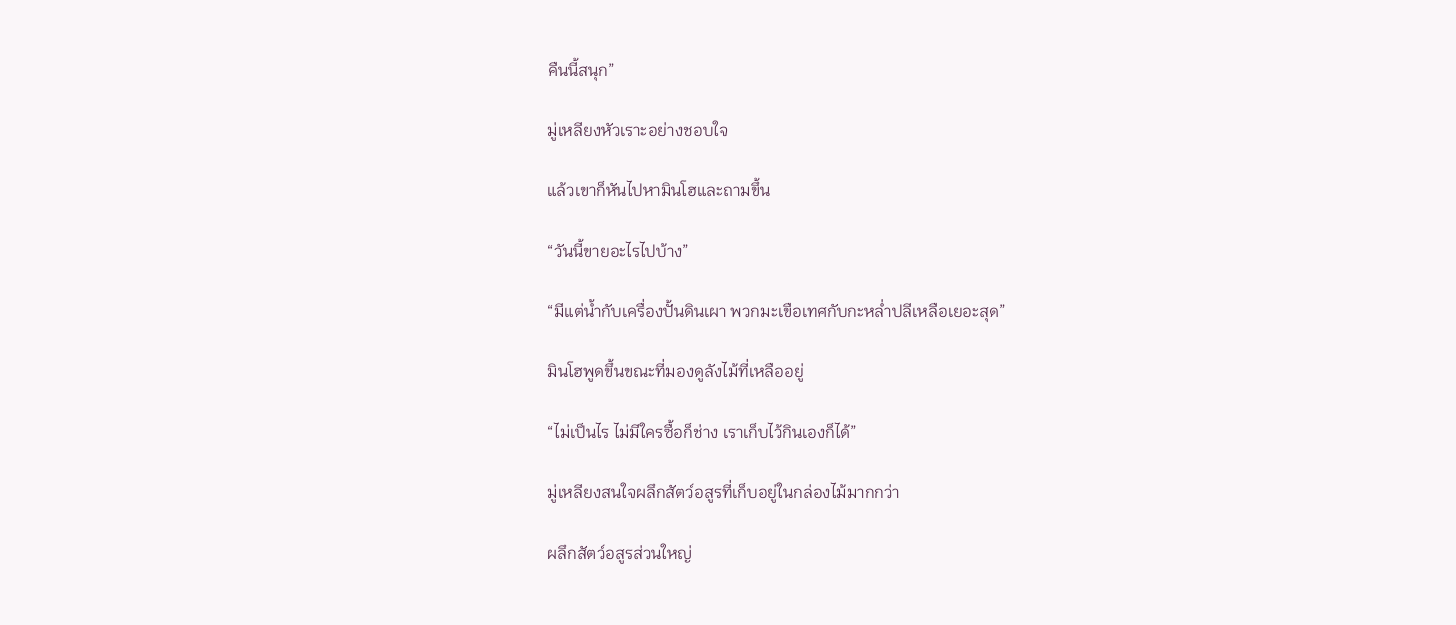คืนนี้สนุก”

มู่เหลียงหัวเราะอย่างชอบใจ

แล้วเขาก็หันไปหามินโฮและถามขึ้น

“วันนี้ขายอะไรไปบ้าง”

“มีแต่น้ำกับเครื่องปั้นดินเผา พวกมะเขือเทศกับกะหล่ำปลีเหลือเยอะสุด”

มินโฮพูดขึ้นขณะที่มองดูลังไม้ที่เหลืออยู่

“ไม่เป็นไร ไม่มีใครซื้อก็ช่าง เราเก็บไว้กินเองก็ได้”

มู่เหลียงสนใจผลึกสัตว์อสูรที่เก็บอยู่ในกล่องไม้มากกว่า

ผลึกสัตว์อสูรส่วนใหญ่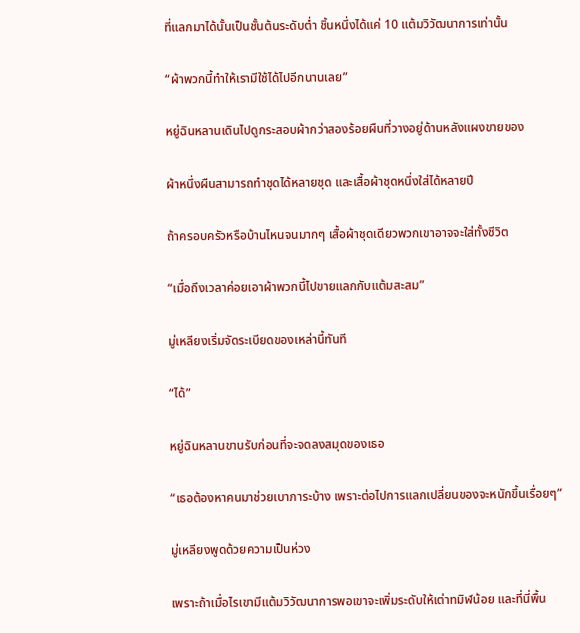ที่แลกมาได้นั้นเป็นชั้นต้นระดับต่ำ ชิ้นหนึ่งได้แค่ 10 แต้มวิวัฒนาการเท่านั้น

“ผ้าพวกนี้ทำให้เรามีใช้ได้ไปอีกนานเลย”

หยู่ฉินหลานเดินไปดูกระสอบผ้ากว่าสองร้อยผืนที่วางอยู่ด้านหลังแผงขายของ

ผ้าหนึ่งผืนสามารถทำชุดได้หลายชุด และเสื้อผ้าชุดหนึ่งใส่ได้หลายปี

ถ้าครอบครัวหรือบ้านไหนจนมากๆ เสื้อผ้าชุดเดียวพวกเขาอาจจะใส่ทั้งชีวิต

“เมื่อถึงเวลาค่อยเอาผ้าพวกนี้ไปขายแลกกับแต้มสะสม”

มู่เหลียงเริ่มจัดระเบียดของเหล่านี้ทันที

“ได้”

หยู่ฉินหลานขานรับก่อนที่จะจดลงสมุดของเธอ

“เธอต้องหาคนมาช่วยเบาภาระบ้าง เพราะต่อไปการแลกเปลี่ยนของจะหนักขึ้นเรื่อยๆ”

มู่เหลียงพูดด้วยความเป็นห่วง

เพราะถ้าเมื่อไรเขามีแต้มวิวัฒนาการพอเขาจะเพิ่มระดับให้เต่าทมิฬน้อย และที่นี่พื้น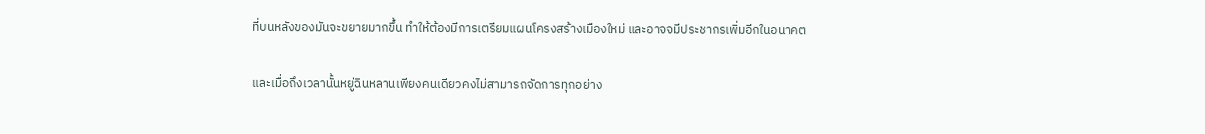ที่บนหลังของมันจะขยายมากขึ้น ทำให้ต้องมีการเตรียมแผนโครงสร้างเมืองใหม่ และอาจจมีประชากรเพิ่มอีกในอนาคต

และเมื่อถึงเวลานั้นหยู่ฉินหลานเพียงคนเดียวคงไม่สามารถจัดการทุกอย่าง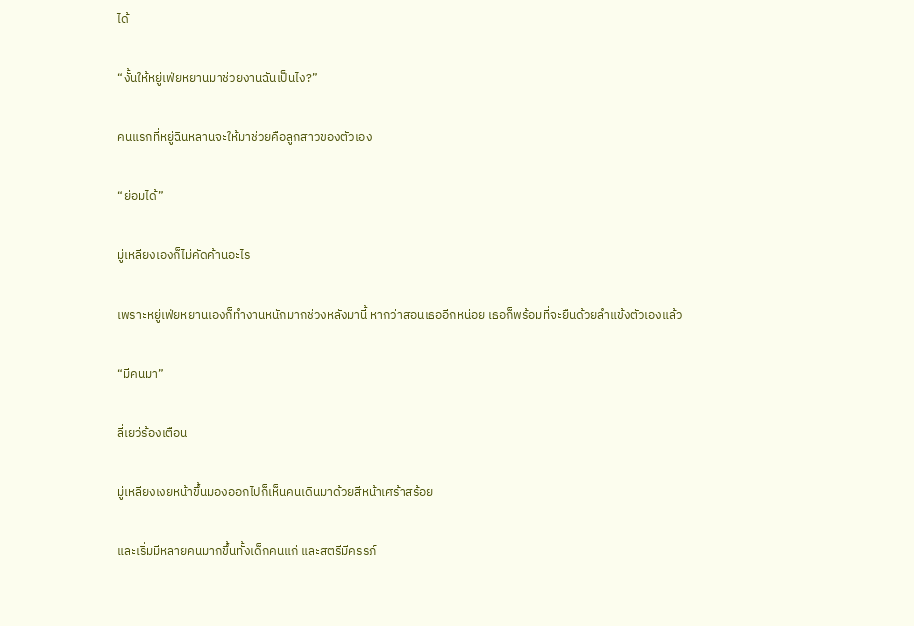ได้

“งั้นให้หยู่เฟ่ยหยานมาช่วยงานฉันเป็นไง?”

คนแรกที่หยู่ฉินหลานจะให้มาช่วยคือลูกสาวของตัวเอง

“ย่อมได้”

มู่เหลียงเองก็ไม่คัดค้านอะไร

เพราะหยู่เฟ่ยหยานเองก็ทำงานหนักมากช่วงหลังมานี้ หากว่าสอนเธออีกหน่อย เธอก็พร้อมที่จะยืนด้วยลำแข้งตัวเองแล้ว

“มีคนมา”

ลี่เยว่ร้องเตือน

มู่เหลียงเงยหน้าขึ้นมองออกไปก็เห็นคนเดินมาด้วยสีหน้าเศร้าสร้อย

และเริ่มมีหลายคนมากขึ้นทั้งเด็กคนแก่ และสตรีมีครรภ์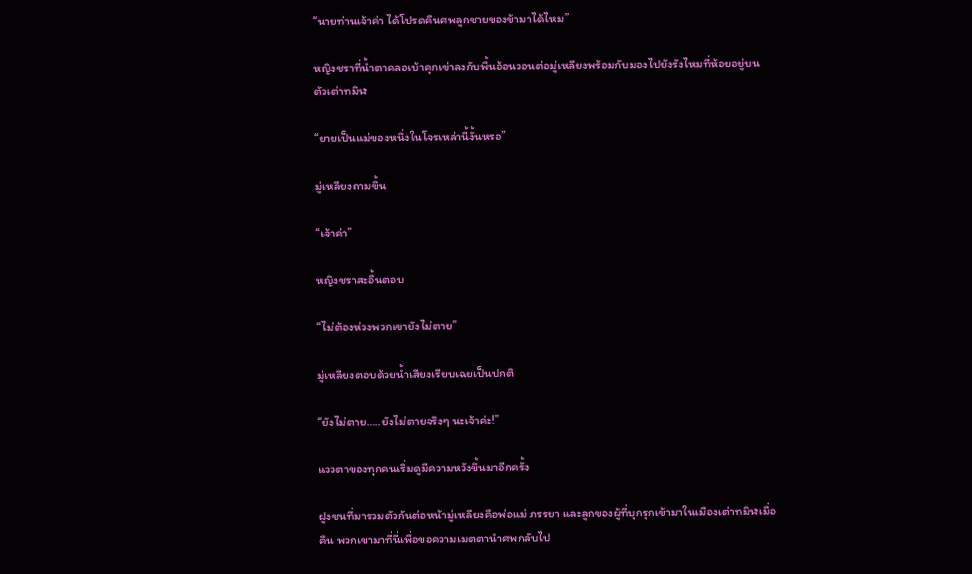“นายท่านเจ้าค่า ได้โปรดคืนศพลูกชายของข้ามาได้ไหม”

หญิงชราที่น้ำตาคลอเบ้าคุกเข่าลงกับพื้นอ้อนวอนต่อมู่เหลียงพร้อมกับมองไปยังรังไหมที่ห้อยอยู่บนตัวเต่าทมิฬ

“ยายเป็นแม่ของหนึ่งในโจรเหล่านี้งั้นหรอ”

มู่เหลียงถามขึ้น

“เจ้าค่า”

หญิงชราสะอื้นตอบ

“ไม่ต้องห่วงพวกเขายังไม่ตาย”

มู่เหลียงตอบด้วยน้ำเสียงเรียบเฉยเป็นปกติ

“ยังไม่ตาย…..ยังไม่ตายจริงๆ นะเจ้าค่ะ!”

แววตาของทุกคนเริ่มดูมีความหวังขึ้นมาอีกครั้ง

ฝูงชนที่มารวมตัวกันต่อหน้ามู่เหลียงคือพ่อแม่ ภรรยา และลูกของผู้ที่บุกรุกเข้ามาในเมืองเต่าทมิฬเมื่อคืน พวกเขามาที่นี่เพื่อขอความเมตตานำศพกลับไป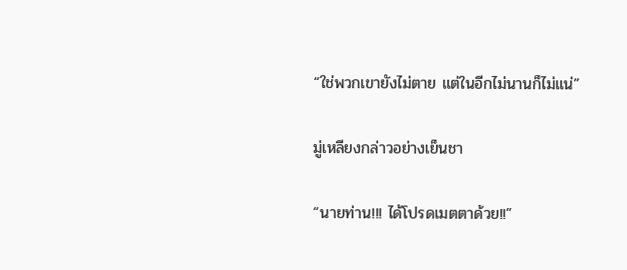“ใช่พวกเขายังไม่ตาย แต่ในอีกไม่นานก็ไม่แน่”

มู่เหลียงกล่าวอย่างเย็นชา

“นายท่าน!!! ได้โปรดเมตตาด้วย!!”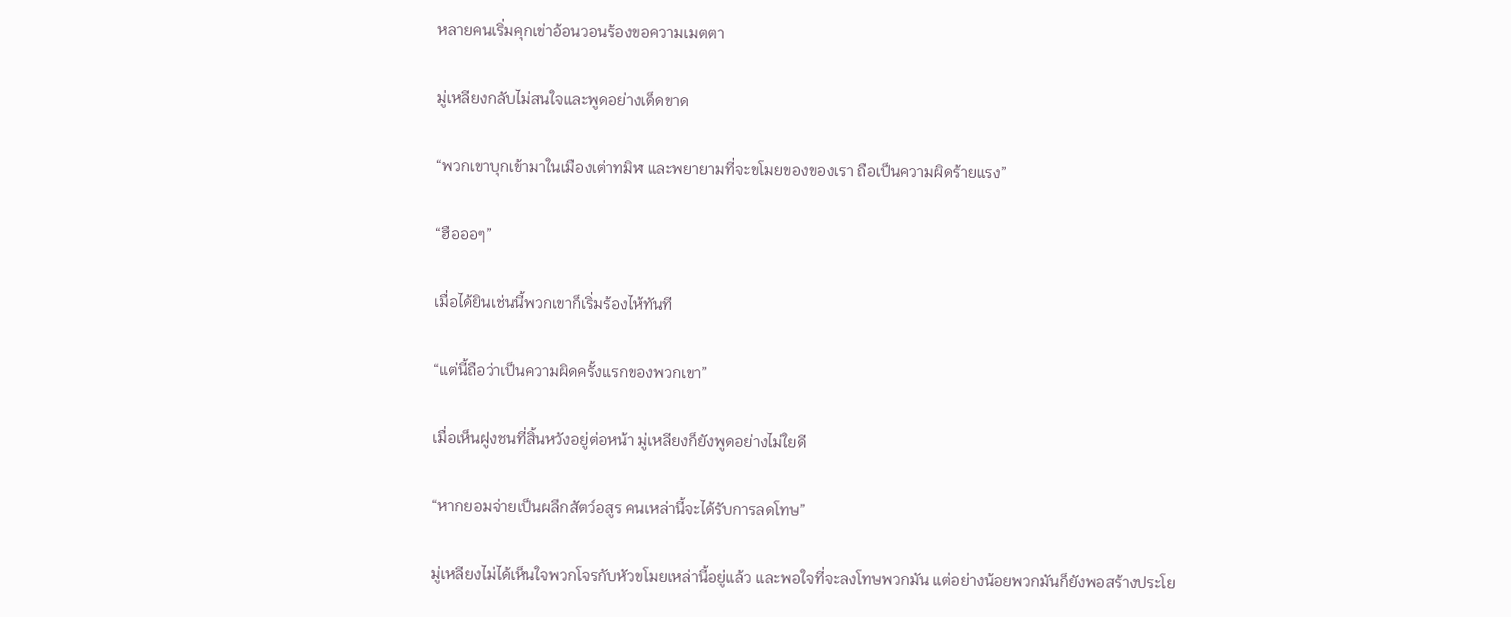หลายคนเริ่มคุกเข่าอ้อนวอนร้องขอความเมตตา

มู่เหลียงกลับไม่สนใจและพูดอย่างเด็ดขาด

“พวกเขาบุกเข้ามาในเมืองเต่าทมิฬ และพยายามที่จะขโมยของของเรา ถือเป็นความผิดร้ายแรง”

“ฮือออๆ”

เมื่อได้ยินเช่นนี้พวกเขาก็เริ่มร้องไห้ทันที

“แต่นี้ถือว่าเป็นความผิดครั้งแรกของพวกเขา”

เมื่อเห็นฝูงชนที่สิ้นหวังอยู่ต่อหน้า มู่เหลียงก็ยังพูดอย่างไม่ใยดี

“หากยอมจ่ายเป็นผลึกสัตว์อสูร คนเหล่านี้จะได้รับการลดโทษ”

มู่เหลียงไม่ได้เห็นใจพวกโจรกับหัวขโมยเหล่านี้อยู่แล้ว และพอใจที่จะลงโทษพวกมัน แต่อย่างน้อยพวกมันก็ยังพอสร้างประโย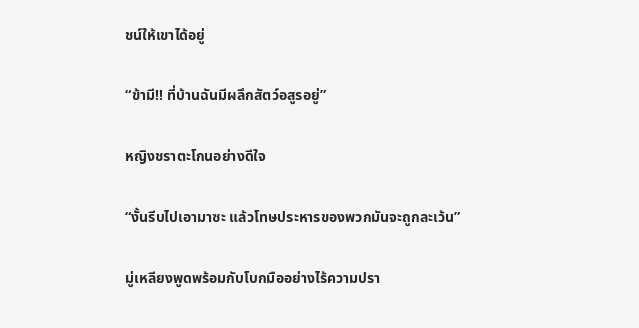ชน์ให้เขาได้อยู่

“ข้ามี!! ที่บ้านฉันมีผลึกสัตว์อสูรอยู่”

หญิงชราตะโกนอย่างดีใจ

“งั้นรีบไปเอามาซะ แล้วโทษประหารของพวกมันจะถูกละเว้น”

มู่เหลียงพูดพร้อมกับโบกมืออย่างไร้ความปรา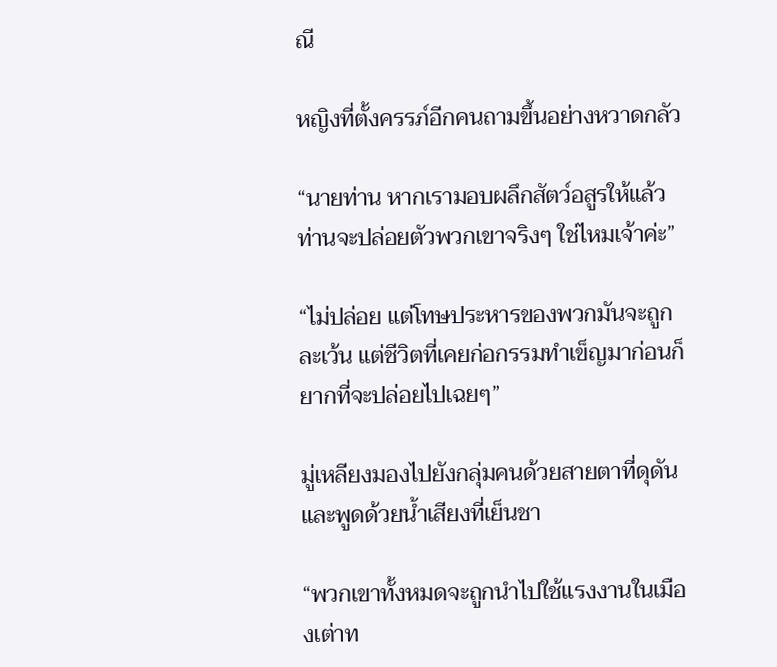ณี

หญิงที่ตั้งครรภ์อีกคนถามขึ้นอย่างหวาดกลัว

“นายท่าน หากเรามอบผลึกสัตว์อสูรให้แล้ว ท่านจะปล่อยตัวพวกเขาจริงๆ ใช่ไหมเจ้าค่ะ”

“ไม่ปล่อย แต่โทษประหารของพวกมันจะถูกละเว้น แต่ชีวิตที่เคยก่อกรรมทำเข็ญมาก่อนก็ยากที่จะปล่อยไปเฉยๆ”

มู่เหลียงมองไปยังกลุ่มคนด้วยสายตาที่ดุดัน และพูดด้วยน้ำเสียงที่เย็นชา

“พวกเขาทั้งหมดจะถูกนำไปใช้แรงงานในเมืองเต่าท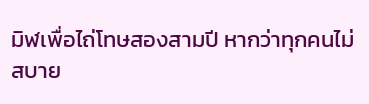มิฬเพื่อไถ่โทษสองสามปี หากว่าทุกคนไม่สบาย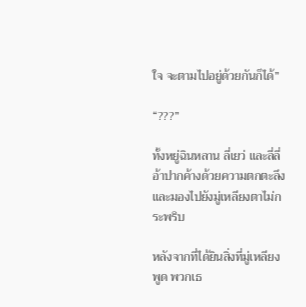ใจ จะตามไปอยู่ด้วยกันก็ได้”

“???”

ทั้งหยู่ฉินหลาน ลี่เยว่ และลี่ลี่อ้าปากค้างด้วยความตกตะลึงและมองไปยังมู่เหลียงตาไม่กระพริบ

หลังจากที่ได้ยินสิ่งที่มู่เหลียงพูด พวกเธ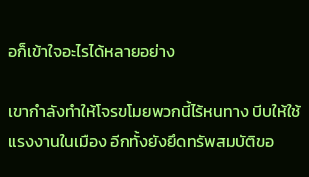อก็เข้าใจอะไรได้หลายอย่าง

เขากำลังทำให้โจรขโมยพวกนี้ไร้หนทาง บีบให้ใช้แรงงานในเมือง อีกทั้งยังยึดทรัพสมบัติขอ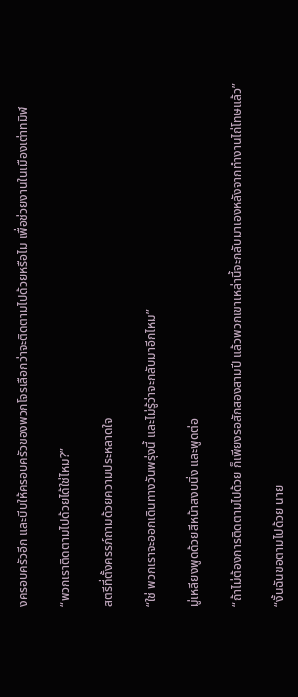งครอบครัวอีก และบีบให้ครอบครัวของพวกโจรเลือกว่าจะติดตามไปด้วยหรือไม เพื่อช่วยงานในเมืองเต่าทมิฬ

“พวกเราติดตามไปด้วยได้ใช่ไหม?”

สตรีที่ตั้งครรภ์ถามด้วยความประหลาดใจ

“ใช่ พวกเราจะออกเดินทางวันพรุ่งนี้ และไม่รู้ว่าจะกลับมาอีกไหม”

มู่เหลียงพูดด้วยสีหน้าสงบนิ่ง และพูดต่อ

“ถ้าไม่ต้องการติดตามไปด้วย ก็เพียงรอสักสองสามปี แล้วพวกเขาเหล่านี้จะกลับมาเองหลังจากทำงานไถ่โทษแล้ว”

“งั้นฉันขอตามไปด้วย นาย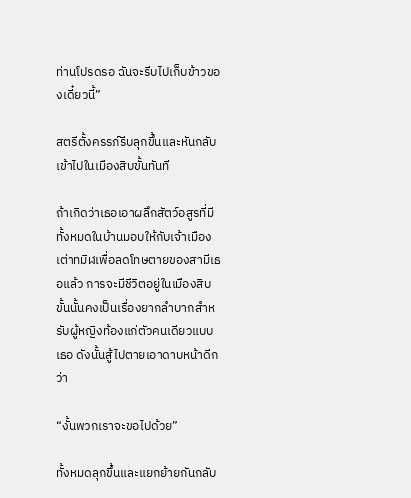ท่านโปรดรอ ฉันจะรีบไปเก็บข้าวของเดี๋ยวนี้”

สตรีตั้งครรภ์รีบลุกขึ้นและหันกลับเข้าไปในเมืองสิบขั้นทันที

ถ้าเกิดว่าเธอเอาผลึกสัตว์อสูรที่มีทั้งหมดในบ้านมอบให้กับเจ้าเมืองเต่าทมิฬเพื่อลดโทษตายของสามีเธอแล้ว การจะมีชีวิตอยู่ในเมืองสิบขั้นนั้นคงเป็นเรื่องยากลำบากสำหรับผู้หญิงท้องแก่ตัวคนเดียวแบบเธอ ดังนั้นสู้ไปตายเอาดาบหน้าดีกว่า

“งั้นพวกเราจะขอไปด้วย”

ทั้งหมดลุกขึ้นและแยกย้ายกันกลับ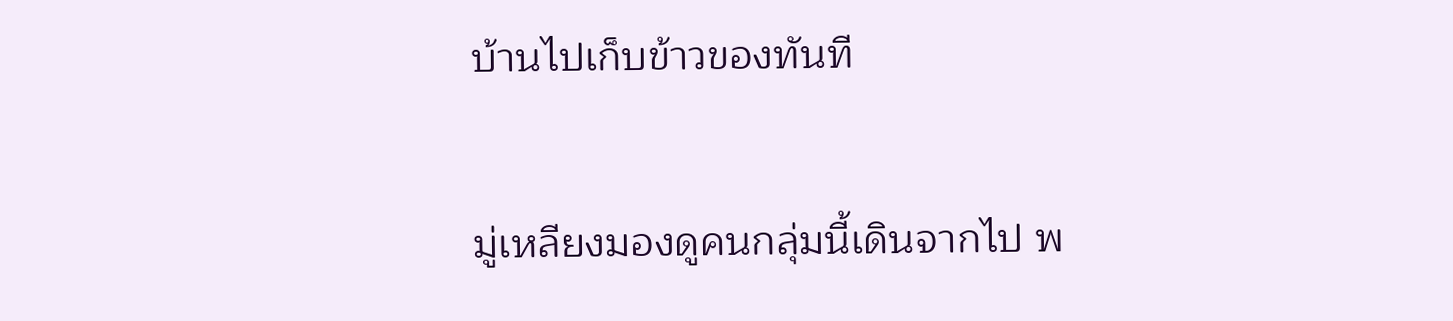บ้านไปเก็บข้าวของทันที

มู่เหลียงมองดูคนกลุ่มนี้เดินจากไป พ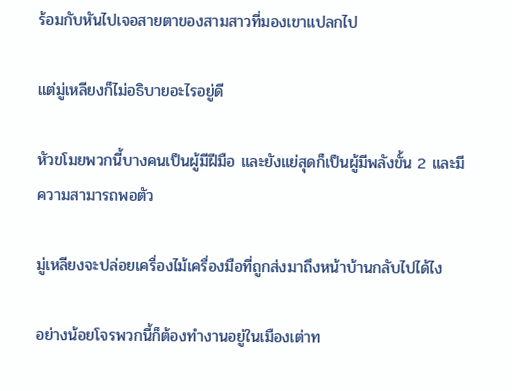ร้อมกับหันไปเจอสายตาของสามสาวที่มองเขาแปลกไป

แต่มู่เหลียงก็ไม่อธิบายอะไรอยู่ดี

หัวขโมยพวกนี้บางคนเป็นผู้มีฝีมือ และยังแย่สุดก็เป็นผู้มีพลังขั้น 2 และมีความสามารถพอตัว

มู่เหลียงจะปล่อยเครื่องไม้เครื่องมือที่ถูกส่งมาถึงหน้าบ้านกลับไปได้ไง

อย่างน้อยโจรพวกนี้ก็ต้องทำงานอยู่ในเมืองเต่าท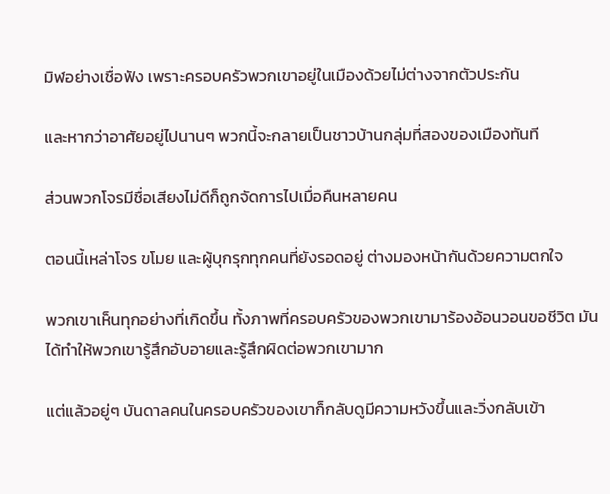มิฬอย่างเชื่อฟัง เพราะครอบครัวพวกเขาอยู่ในเมืองด้วยไม่ต่างจากตัวประกัน

และหากว่าอาศัยอยู่ไปนานๆ พวกนี้จะกลายเป็นชาวบ้านกลุ่มที่สองของเมืองทันที

ส่วนพวกโจรมีชื่อเสียงไม่ดีก็ถูกจัดการไปเมื่อคืนหลายคน

ตอนนี้เหล่าโจร ขโมย และผู้บุกรุกทุกคนที่ยังรอดอยู่ ต่างมองหน้ากันด้วยความตกใจ

พวกเขาเห็นทุกอย่างที่เกิดขึ้น ทั้งภาพที่ครอบครัวของพวกเขามาร้องอ้อนวอนขอชีวิต มันได้ทำให้พวกเขารู้สึกอับอายและรู้สึกผิดต่อพวกเขามาก

แต่แล้วอยู่ๆ บันดาลคนในครอบครัวของเขาก็กลับดูมีความหวังขึ้นและวิ่งกลับเข้า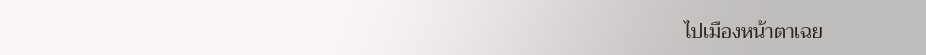ไปเมืองหน้าตาเฉย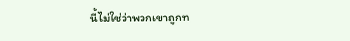นี้ไม่ใช่ว่าพวกเขาถูกท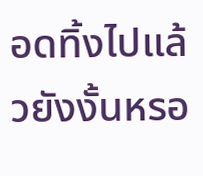อดทิ้งไปแล้วยังงั้นหรอ